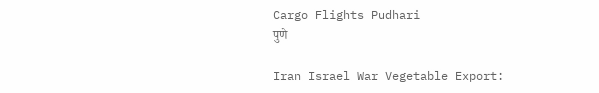Cargo Flights Pudhari
पुणे

Iran Israel War Vegetable Export: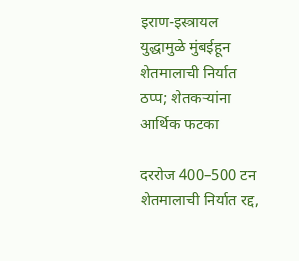इराण-इस्त्रायल युद्धामुळे मुंबईहून शेतमालाची निर्यात ठप्प; शेतकऱ्यांना आर्थिक फटका

दररोज 400–500 टन शेतमालाची निर्यात रद्द,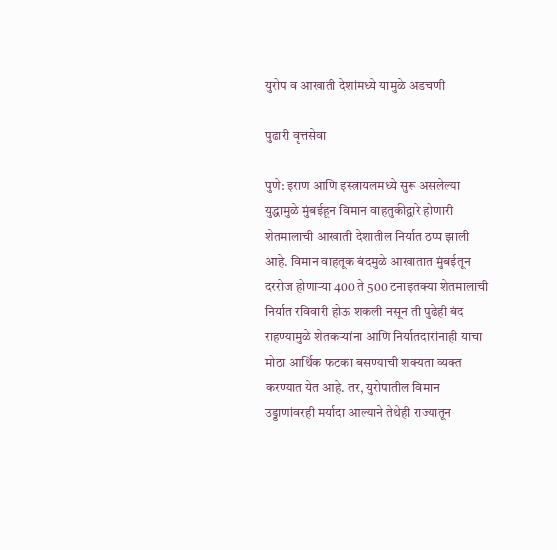युरोप व आखाती देशांमध्ये यामुळे अडचणी

पुढारी वृत्तसेवा

पुणे: इराण आणि इस्त्रायलमध्ये सुरू असलेल्या युद्धामुळे मुंबईहून विमान वाहतुकीद्वारे होणारी शेतमालाची आखाती देशातील निर्यात ठप्प झाली आहे. विमान वाहतूक बंदमुळे आखातात मुंबईतून दररोज होणाऱ्या 400 ते 500 टनाइतक्या शेतमालाची निर्यात रविवारी होऊ शकली नसून ती पुढेही बंद राहण्यामुळे शेतकऱ्यांना आणि निर्यातदारांनाही याचा मोठा आर्थिक फटका बसण्याची शक्यता व्यक्त करण्यात येत आहे. तर, युरोपातील विमान उड्डाणांवरही मर्यादा आल्याने तेथेही राज्यातून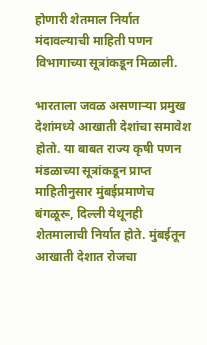होणारी शेतमाल निर्यात मंदावल्याची माहिती पणन विभागाच्या सूत्रांकडून मिळाली.

भारताला जवळ असणाऱ्या प्रमुख देशांमध्ये आखाती देशांचा समावेश होतो. या बाबत राज्य कृषी पणन मंडळाच्या सूत्रांकडून प्राप्त माहितीनुसार मुंबईप्रमाणेच बंगळूरू, दिल्ली येथूनही शेतमालाची निर्यात होते. मुंबईतून आखाती देशात रोजचा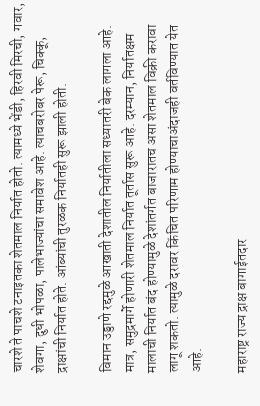चारशे ते पाचशे टनाइतका शेतमाल निर्यात होतो. त्यामध्ये भेंडी, हिरवी मिरची, गवार, शेवगा, दुधी भोपळा, पालेभाज्यांचा समावेश आहे. त्याचबरोबर पेरू, चिक्कू, द्राक्षांची निर्यात होते. आंब्यांची तुरळक निर्यातही सुरू झाली होती.

विमान उड्डाणे रद्दमुळे आखाती देशातील निर्यातीला सध्यातरी बेक लागला आहे. मात्र, समुद्रमार्गे होणारी शेतमाल निर्यात तूर्तास सुरू आहे. दरम्यान, निर्यातक्षम मालाची निर्यात बंद होण्यामुळे देशांतर्गत बाजारातच असा शेतमाल विक्री करावा लागू शकतो. त्यामुळे दरावर किंचित परिणाम होण्याचाअंदाजही वर्तविण्यात येत आहे.

महाराष्ट्र राज्य द्राक्ष बागाईतदार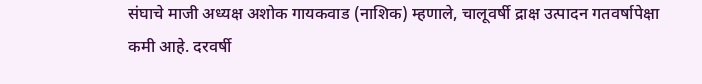संघाचे माजी अध्यक्ष अशोक गायकवाड (नाशिक) म्हणाले, चालूवर्षी द्राक्ष उत्पादन गतवर्षापेक्षा कमी आहे. दरवर्षी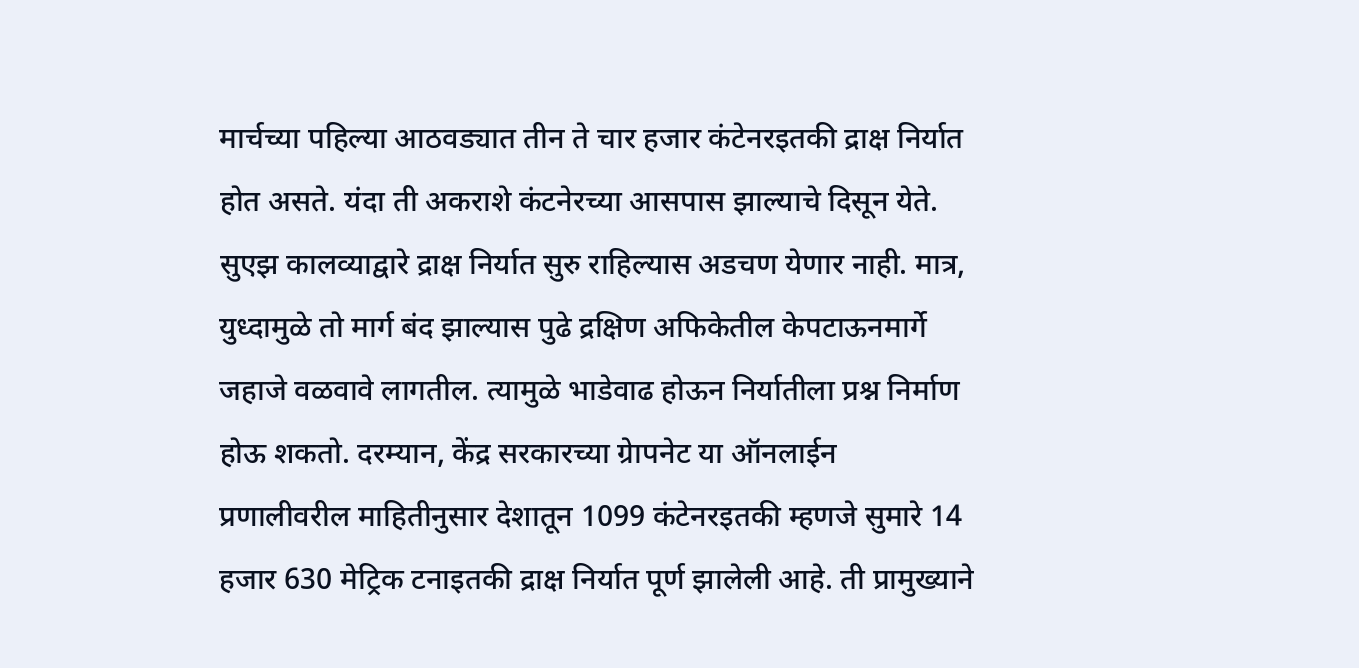मार्चच्या पहिल्या आठवड्यात तीन ते चार हजार कंटेनरइतकी द्राक्ष निर्यात होत असते. यंदा ती अकराशे कंटनेरच्या आसपास झाल्याचे दिसून येते. सुएझ कालव्याद्वारे द्राक्ष निर्यात सुरु राहिल्यास अडचण येणार नाही. मात्र, युध्दामुळे तो मार्ग बंद झाल्यास पुढे द्रक्षिण अफिकेतील केपटाऊनमार्गे जहाजे वळवावे लागतील. त्यामुळे भाडेवाढ होऊन निर्यातीला प्रश्न निर्माण होऊ शकतो. दरम्यान, केंद्र सरकारच्या ग्रेापनेट या ऑनलाईन प्रणालीवरील माहितीनुसार देशातून 1099 कंटेनरइतकी म्हणजे सुमारे 14 हजार 630 मेट्रिक टनाइतकी द्राक्ष निर्यात पूर्ण झालेली आहे. ती प्रामुख्याने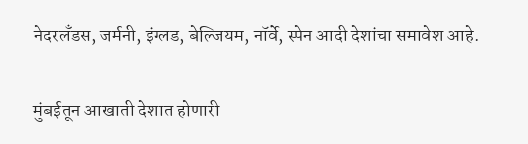नेदरलँडस, जर्मनी, इंग्लड, बेल्जियम, नॉर्वे, स्पेन आदी देशांचा समावेश आहे.

मुंबईतून आखाती देशात होणारी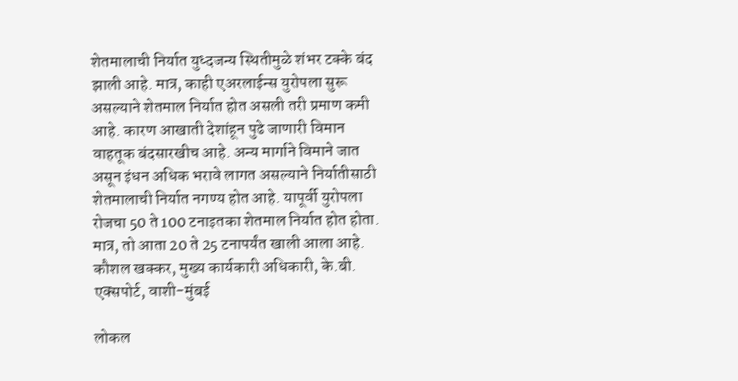शेतमालाची निर्यात युध्दजन्य स्थितीमुळे शंभर टक्के बंद झाली आहे. मात्र, काही एअरलाईन्स युरोपला सुरू असल्याने शेतमाल निर्यात होत असली तरी प्रमाण कमी आहे. कारण आखाती देशांहून पुढे जाणारी विमान वाहतूक बंदसारखीच आहे. अन्य मार्गाने विमाने जात असून इंधन अधिक भरावे लागत असल्याने निर्यातीसाठी शेतमालाची निर्यात नगण्य होत आहे. यापूर्वी युरोपला रोजचा 50 ते 100 टनाइतका शेतमाल निर्यात होत होता. मात्र, तो आता 20 ते 25 टनापर्यंत खाली आला आहे.
कौशल खक्कर, मुख्य कार्यकारी अधिकारी, के.बी. एक्सपोर्ट, वाशी-मुंबई

लोकल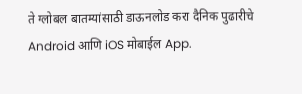ते ग्लोबल बातम्यांसाठी डाऊनलोड करा दैनिक पुढारीचे Android आणि iOS मोबाईल App.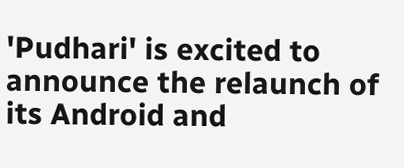'Pudhari' is excited to announce the relaunch of its Android and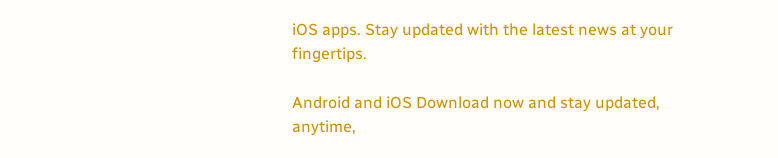iOS apps. Stay updated with the latest news at your fingertips.

Android and iOS Download now and stay updated, anytime,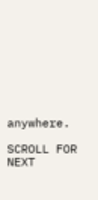anywhere.

SCROLL FOR NEXT